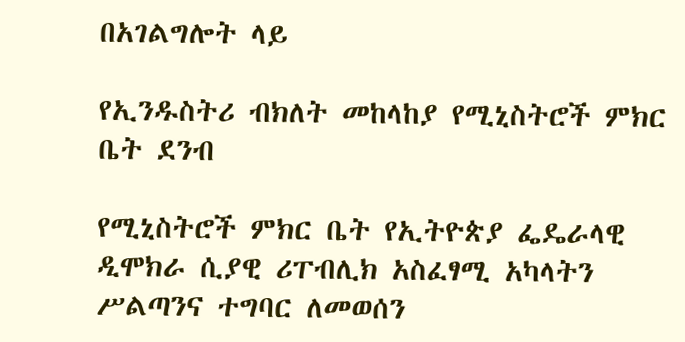በአገልግሎት ላይ

የኢንዱስትሪ ብክለት መከላከያ የሚኒስትሮች ምክር ቤት ደንብ

የሚኒስትሮች ምክር ቤት የኢትዮጵያ ፌዴራላዊ ዲሞክራ ሲያዊ ሪፐብሊክ አስፈፃሚ አካላትን ሥልጣንና ተግባር ለመወሰን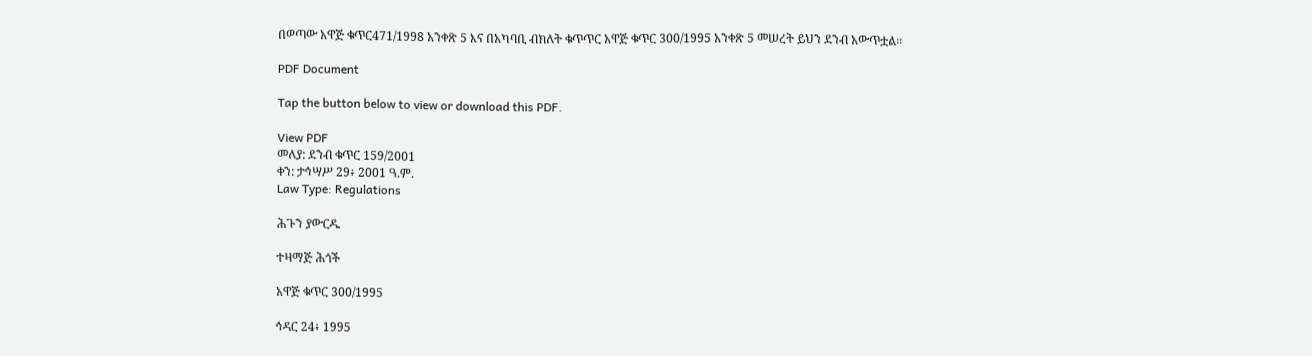በወጣው አዋጅ ቁጥር471/1998 አንቀጽ 5 እና በአካባቢ ብክለት ቁጥጥር አዋጅ ቁጥር 300/1995 አንቀጽ 5 መሠረት ይህን ደንብ አውጥቷል፡፡

PDF Document

Tap the button below to view or download this PDF.

View PDF
መለያ: ደንብ ቁጥር 159/2001
ቀን: ታኅሣሥ 29፥ 2001 ዓ.ም.
Law Type: Regulations

ሕጉን ያውርዱ

ተዛማጅ ሕጎች

አዋጅ ቁጥር 300/1995

ኅዳር 24፥ 1995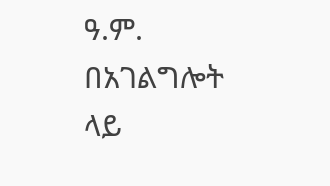ዓ.ም.
በአገልግሎት ላይ